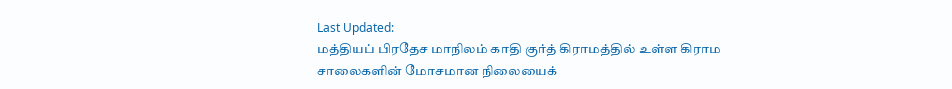Last Updated:
மத்தியப் பிரதேச மாநிலம் காதி குர்த் கிராமத்தில் உள்ள கிராம சாலைகளின் மோசமான நிலையைக்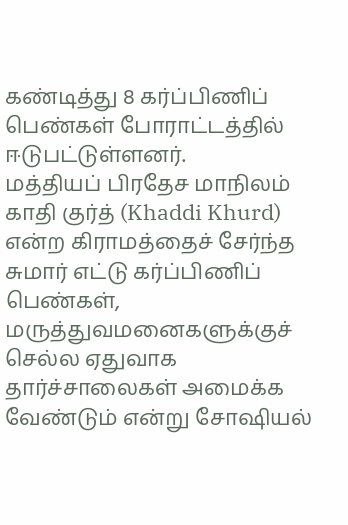கண்டித்து 8 கர்ப்பிணிப் பெண்கள் போராட்டத்தில் ஈடுபட்டுள்ளனர்.
மத்தியப் பிரதேச மாநிலம் காதி குர்த் (Khaddi Khurd) என்ற கிராமத்தைச் சேர்ந்த சுமார் எட்டு கர்ப்பிணிப் பெண்கள், மருத்துவமனைகளுக்குச் செல்ல ஏதுவாக தார்ச்சாலைகள் அமைக்க வேண்டும் என்று சோஷியல்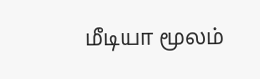மீடியா மூலம்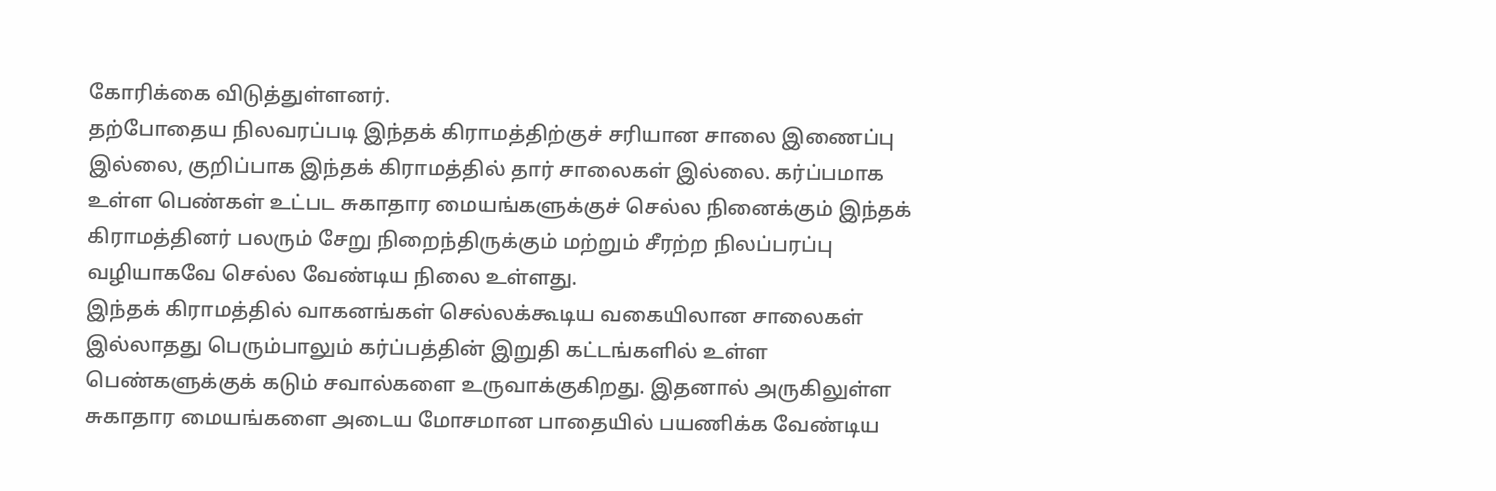கோரிக்கை விடுத்துள்ளனர்.
தற்போதைய நிலவரப்படி இந்தக் கிராமத்திற்குச் சரியான சாலை இணைப்பு இல்லை, குறிப்பாக இந்தக் கிராமத்தில் தார் சாலைகள் இல்லை. கர்ப்பமாக உள்ள பெண்கள் உட்பட சுகாதார மையங்களுக்குச் செல்ல நினைக்கும் இந்தக் கிராமத்தினர் பலரும் சேறு நிறைந்திருக்கும் மற்றும் சீரற்ற நிலப்பரப்பு வழியாகவே செல்ல வேண்டிய நிலை உள்ளது.
இந்தக் கிராமத்தில் வாகனங்கள் செல்லக்கூடிய வகையிலான சாலைகள் இல்லாதது பெரும்பாலும் கர்ப்பத்தின் இறுதி கட்டங்களில் உள்ள பெண்களுக்குக் கடும் சவால்களை உருவாக்குகிறது. இதனால் அருகிலுள்ள சுகாதார மையங்களை அடைய மோசமான பாதையில் பயணிக்க வேண்டிய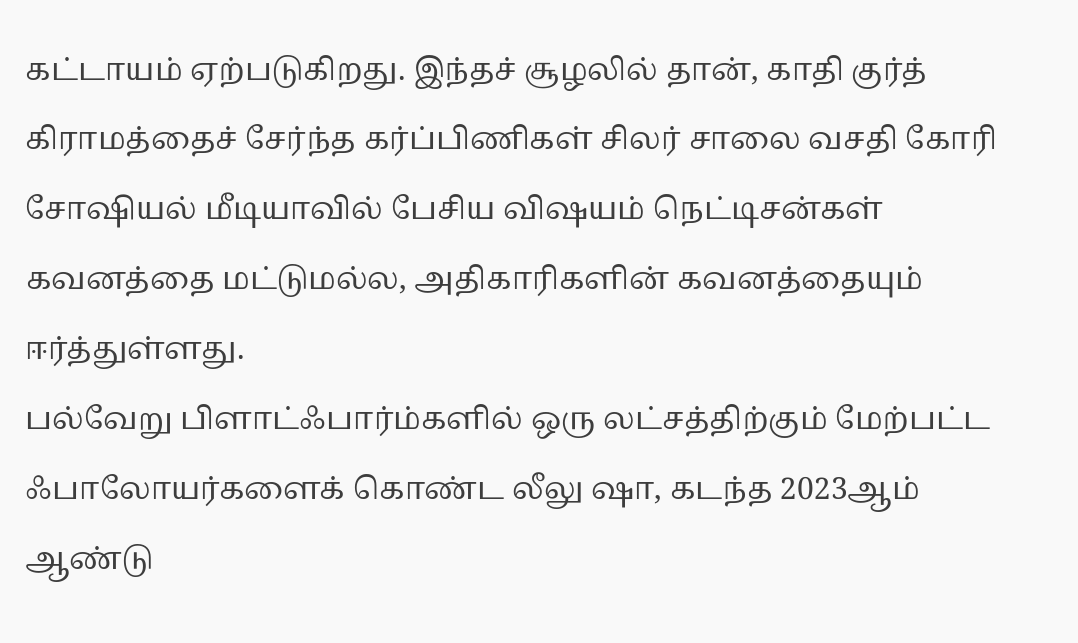கட்டாயம் ஏற்படுகிறது. இந்தச் சூழலில் தான், காதி குர்த் கிராமத்தைச் சேர்ந்த கர்ப்பிணிகள் சிலர் சாலை வசதி கோரி சோஷியல் மீடியாவில் பேசிய விஷயம் நெட்டிசன்கள் கவனத்தை மட்டுமல்ல, அதிகாரிகளின் கவனத்தையும் ஈர்த்துள்ளது.
பல்வேறு பிளாட்ஃபார்ம்களில் ஒரு லட்சத்திற்கும் மேற்பட்ட ஃபாலோயர்களைக் கொண்ட லீலு ஷா, கடந்த 2023ஆம் ஆண்டு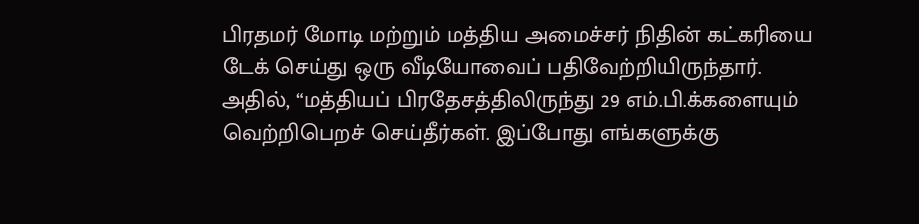பிரதமர் மோடி மற்றும் மத்திய அமைச்சர் நிதின் கட்கரியை டேக் செய்து ஒரு வீடியோவைப் பதிவேற்றியிருந்தார். அதில், “மத்தியப் பிரதேசத்திலிருந்து 29 எம்.பி.க்களையும் வெற்றிபெறச் செய்தீர்கள். இப்போது எங்களுக்கு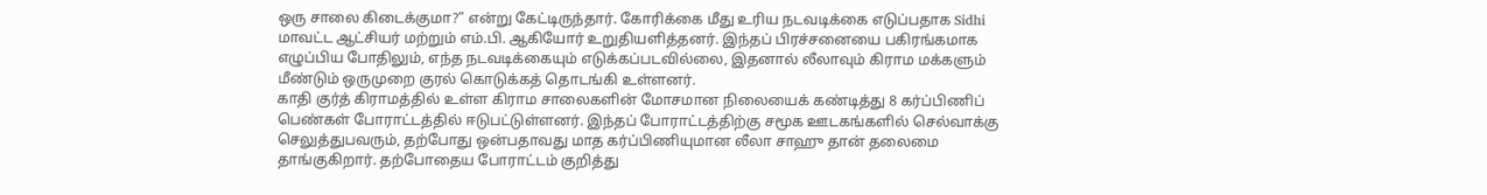ஒரு சாலை கிடைக்குமா?” என்று கேட்டிருந்தார். கோரிக்கை மீது உரிய நடவடிக்கை எடுப்பதாக Sidhi மாவட்ட ஆட்சியர் மற்றும் எம்.பி. ஆகியோர் உறுதியளித்தனர். இந்தப் பிரச்சனையை பகிரங்கமாக எழுப்பிய போதிலும், எந்த நடவடிக்கையும் எடுக்கப்படவில்லை, இதனால் லீலாவும் கிராம மக்களும் மீண்டும் ஒருமுறை குரல் கொடுக்கத் தொடங்கி உள்ளனர்.
காதி குர்த் கிராமத்தில் உள்ள கிராம சாலைகளின் மோசமான நிலையைக் கண்டித்து 8 கர்ப்பிணிப் பெண்கள் போராட்டத்தில் ஈடுபட்டுள்ளனர். இந்தப் போராட்டத்திற்கு சமூக ஊடகங்களில் செல்வாக்கு செலுத்துபவரும், தற்போது ஒன்பதாவது மாத கர்ப்பிணியுமான லீலா சாஹு தான் தலைமை தாங்குகிறார். தற்போதைய போராட்டம் குறித்து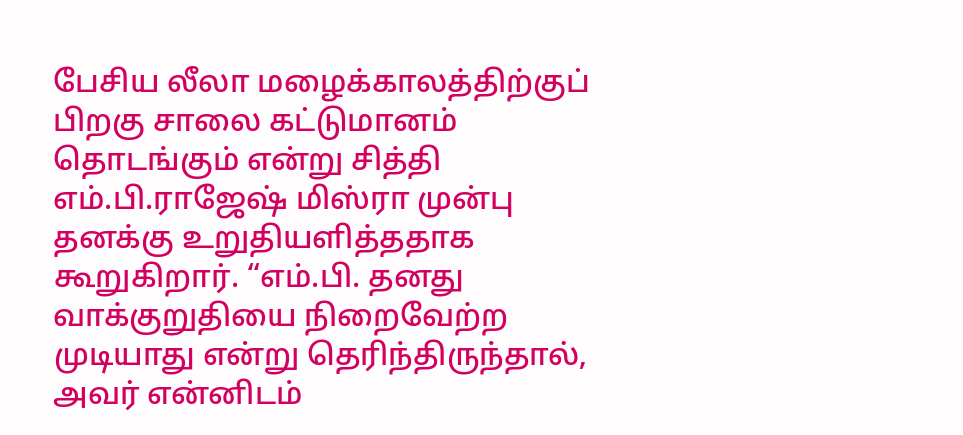பேசிய லீலா மழைக்காலத்திற்குப் பிறகு சாலை கட்டுமானம் தொடங்கும் என்று சித்தி எம்.பி.ராஜேஷ் மிஸ்ரா முன்பு தனக்கு உறுதியளித்ததாக கூறுகிறார். “எம்.பி. தனது வாக்குறுதியை நிறைவேற்ற முடியாது என்று தெரிந்திருந்தால், அவர் என்னிடம்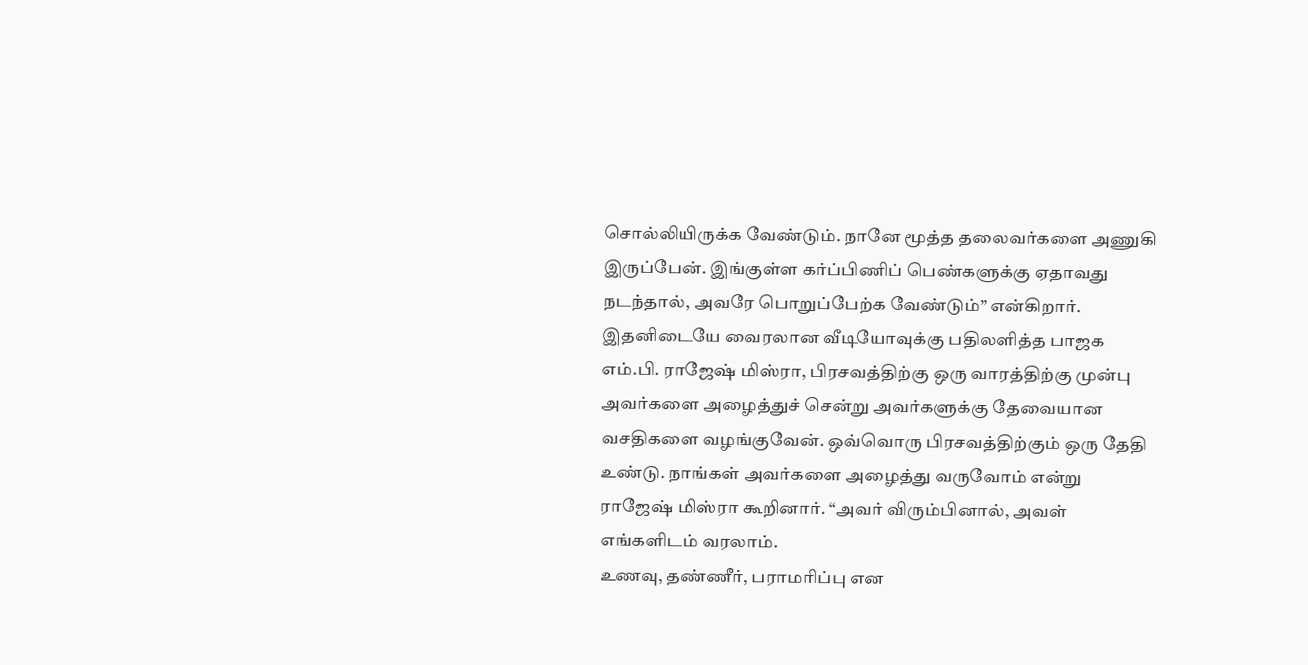சொல்லியிருக்க வேண்டும். நானே மூத்த தலைவர்களை அணுகி இருப்பேன். இங்குள்ள கர்ப்பிணிப் பெண்களுக்கு ஏதாவது நடந்தால், அவரே பொறுப்பேற்க வேண்டும்” என்கிறார்.
இதனிடையே வைரலான வீடியோவுக்கு பதிலளித்த பாஜக எம்.பி. ராஜேஷ் மிஸ்ரா, பிரசவத்திற்கு ஒரு வாரத்திற்கு முன்பு அவர்களை அழைத்துச் சென்று அவர்களுக்கு தேவையான வசதிகளை வழங்குவேன். ஒவ்வொரு பிரசவத்திற்கும் ஒரு தேதி உண்டு. நாங்கள் அவர்களை அழைத்து வருவோம் என்று ராஜேஷ் மிஸ்ரா கூறினார். “அவர் விரும்பினால், அவள் எங்களிடம் வரலாம்.
உணவு, தண்ணீர், பராமரிப்பு என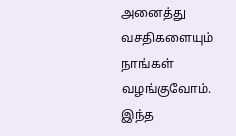அனைத்து வசதிகளையும் நாங்கள் வழங்குவோம். இந்த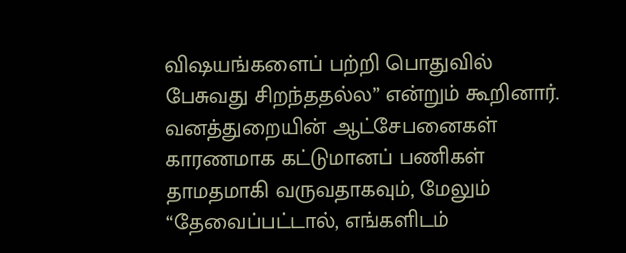விஷயங்களைப் பற்றி பொதுவில் பேசுவது சிறந்ததல்ல” என்றும் கூறினார். வனத்துறையின் ஆட்சேபனைகள் காரணமாக கட்டுமானப் பணிகள் தாமதமாகி வருவதாகவும், மேலும் “தேவைப்பட்டால், எங்களிடம்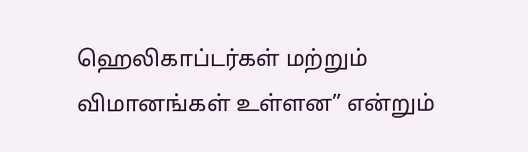ஹெலிகாப்டர்கள் மற்றும் விமானங்கள் உள்ளன” என்றும்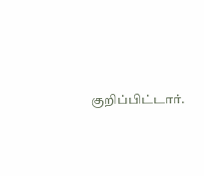குறிப்பிட்டார்.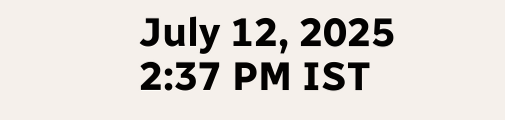July 12, 2025 2:37 PM IST